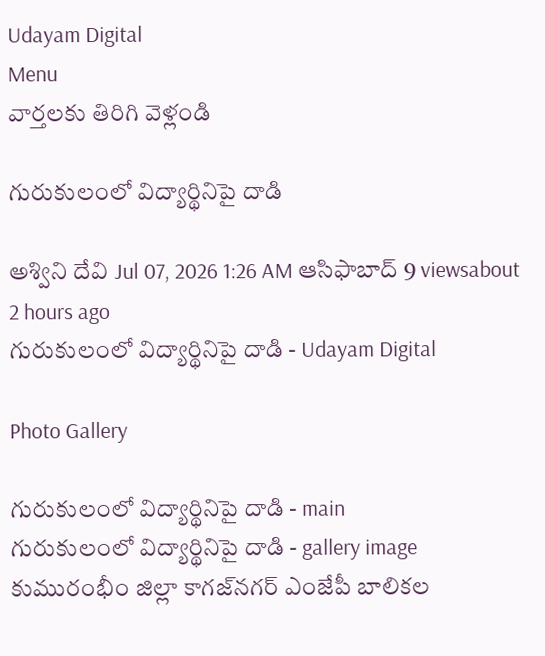Udayam Digital
Menu
వార్తలకు తిరిగి వెళ్లండి

గురుకులంలో విద్యార్థినిపై దాడి

అశ్విని దేవి Jul 07, 2026 1:26 AM ఆసిఫాబాద్ 9 viewsabout 2 hours ago
గురుకులంలో విద్యార్థినిపై దాడి - Udayam Digital

Photo Gallery

గురుకులంలో విద్యార్థినిపై దాడి - main
గురుకులంలో విద్యార్థినిపై దాడి - gallery image
కుమురంభీం జిల్లా కాగజ్‌నగర్ ఎంజేపీ బాలికల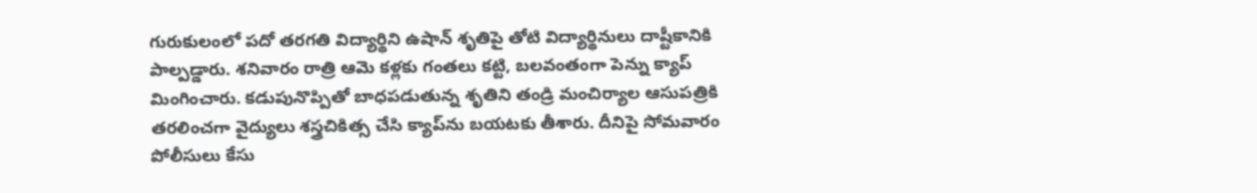గురుకులంలో పదో తరగతి విద్యార్థిని ఉషాన్ శృతిపై తోటి విద్యార్థినులు దాష్టీకానికి పాల్పడ్డారు. శనివారం రాత్రి ఆమె కళ్లకు గంతలు కట్టి, బలవంతంగా పెన్ను క్యాప్ మింగించారు. కడుపునొప్పితో బాధపడుతున్న శృతిని తండ్రి మంచిర్యాల ఆసుపత్రికి తరలించగా వైద్యులు శస్త్రచికిత్స చేసి క్యాప్‌ను బయటకు తీశారు. దీనిపై సోమవారం పోలీసులు కేసు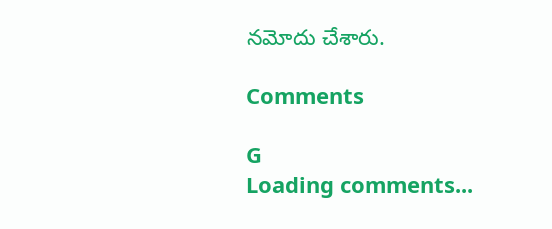నమోదు చేశారు.

Comments

G
Loading comments...